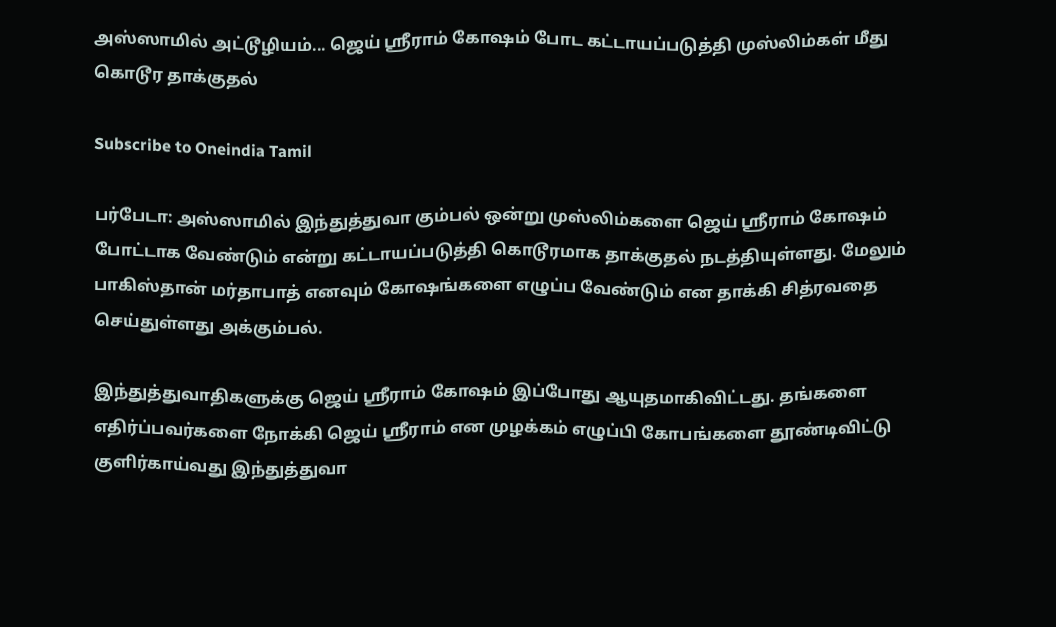அஸ்ஸாமில் அட்டூழியம்... ஜெய் ஶ்ரீராம் கோஷம் போட கட்டாயப்படுத்தி முஸ்லிம்கள் மீது கொடூர தாக்குதல்

Subscribe to Oneindia Tamil

பர்பேடா: அஸ்ஸாமில் இந்துத்துவா கும்பல் ஒன்று முஸ்லிம்களை ஜெய் ஶ்ரீராம் கோஷம் போட்டாக வேண்டும் என்று கட்டாயப்படுத்தி கொடூரமாக தாக்குதல் நடத்தியுள்ளது. மேலும் பாகிஸ்தான் மர்தாபாத் எனவும் கோஷங்களை எழுப்ப வேண்டும் என தாக்கி சித்ரவதை செய்துள்ளது அக்கும்பல்.

இந்துத்துவாதிகளுக்கு ஜெய் ஶ்ரீராம் கோஷம் இப்போது ஆயுதமாகிவிட்டது. தங்களை எதிர்ப்பவர்களை நோக்கி ஜெய் ஶ்ரீராம் என முழக்கம் எழுப்பி கோபங்களை தூண்டிவிட்டு குளிர்காய்வது இந்துத்துவா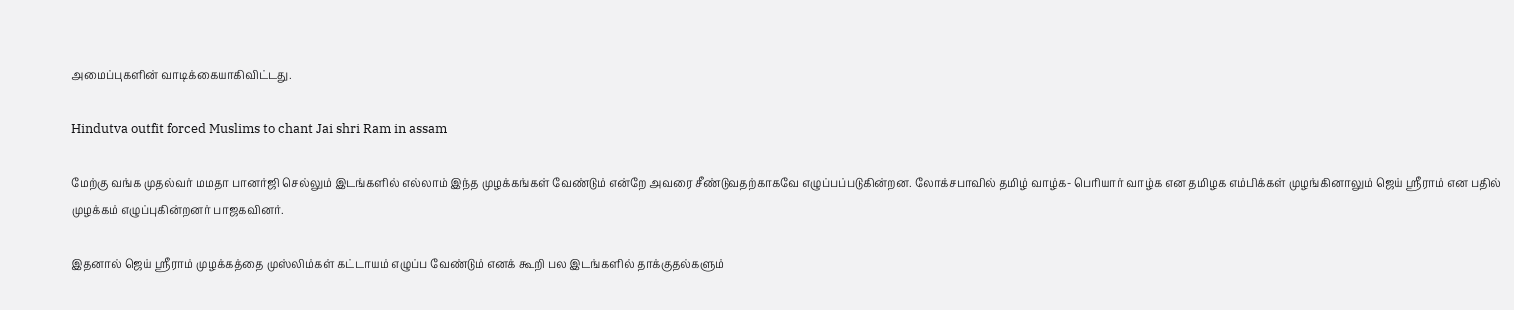அமைப்புகளின் வாடிக்கையாகிவிட்டது.

Hindutva outfit forced Muslims to chant Jai shri Ram in assam

மேற்கு வங்க முதல்வர் மமதா பானர்ஜி செல்லும் இடங்களில் எல்லாம் இந்த முழக்கங்கள் வேண்டும் என்றே அவரை சீண்டுவதற்காகவே எழுப்பப்படுகின்றன. லோக்சபாவில் தமிழ் வாழ்க- பெரியார் வாழ்க என தமிழக எம்பிக்கள் முழங்கினாலும் ஜெய் ஶ்ரீராம் என பதில் முழக்கம் எழுப்புகின்றனர் பாஜகவினர்.

இதனால் ஜெய் ஶ்ரீராம் முழக்கத்தை முஸ்லிம்கள் கட்டாயம் எழுப்ப வேண்டும் எனக் கூறி பல இடங்களில் தாக்குதல்களும்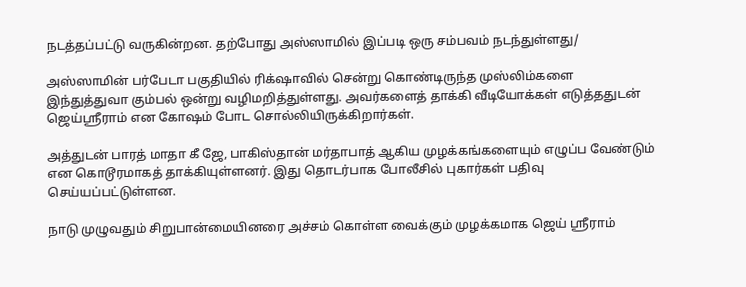நடத்தப்பட்டு வருகின்றன. தற்போது அஸ்ஸாமில் இப்படி ஒரு சம்பவம் நடந்துள்ளது/

அஸ்ஸாமின் பர்பேடா பகுதியில் ரிக்‌ஷாவில் சென்று கொண்டிருந்த முஸ்லிம்களை இந்துத்துவா கும்பல் ஒன்று வழிமறித்துள்ளது. அவர்களைத் தாக்கி வீடியோக்கள் எடுத்ததுடன் ஜெய்ஶ்ரீராம் என கோஷம் போட சொல்லியிருக்கிறார்கள்.

அத்துடன் பாரத் மாதா கீ ஜே, பாகிஸ்தான் மர்தாபாத் ஆகிய முழக்கங்களையும் எழுப்ப வேண்டும் என கொடூரமாகத் தாக்கியுள்ளனர். இது தொடர்பாக போலீசில் புகார்கள் பதிவு செய்யப்பட்டுள்ளன.

நாடு முழுவதும் சிறுபான்மையினரை அச்சம் கொள்ள வைக்கும் முழக்கமாக ஜெய் ஶ்ரீராம்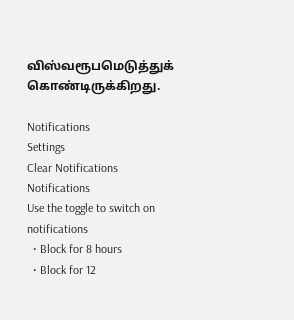விஸ்வரூபமெடுத்துக் கொண்டிருக்கிறது.

Notifications
Settings
Clear Notifications
Notifications
Use the toggle to switch on notifications
  • Block for 8 hours
  • Block for 12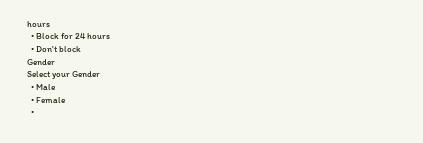hours
  • Block for 24 hours
  • Don't block
Gender
Select your Gender
  • Male
  • Female
  •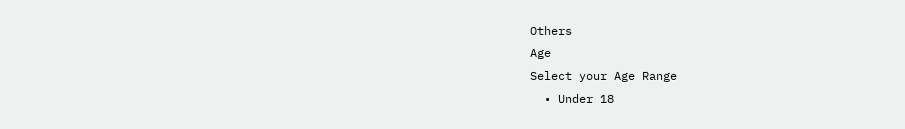Others
Age
Select your Age Range
  • Under 18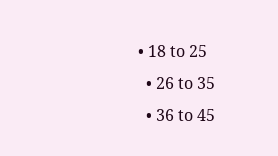• 18 to 25
  • 26 to 35
  • 36 to 45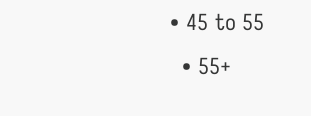• 45 to 55
  • 55+